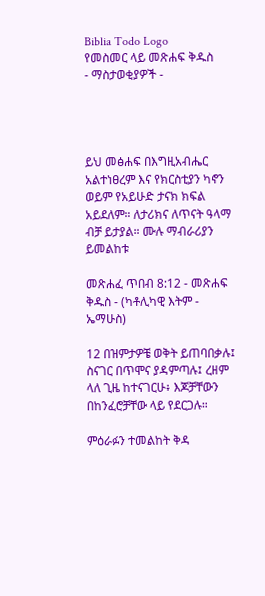Biblia Todo Logo
የመስመር ላይ መጽሐፍ ቅዱስ
- ማስታወቂያዎች -




ይህ መፅሐፍ በእግዚአብሔር አልተነፀረም እና የክርስቲያን ካኖን ወይም የአይሁድ ታናክ ክፍል አይደለም። ለታሪክና ለጥናት ዓላማ ብቻ ይታያል። ሙሉ ማብራሪያን ይመልከቱ

መጽሐፈ ጥበብ 8:12 - መጽሐፍ ቅዱስ - (ካቶሊካዊ እትም - ኤማሁስ)

12 በዝምታዎቼ ወቅት ይጠባበቃሉ፤ ስናገር በጥሞና ያዳምጣሉ፤ ረዘም ላለ ጊዜ ከተናገርሁ፥ እጆቻቸውን በከንፈሮቻቸው ላይ የደርጋሉ።

ምዕራፉን ተመልከት ቅዳ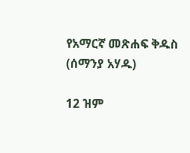የአማርኛ መጽሐፍ ቅዱስ (ሰማንያ አሃዱ)

12 ዝም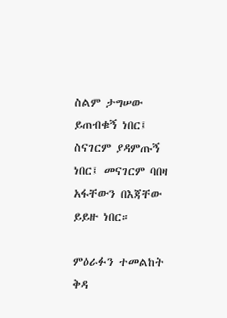ስልም ታግሠው ይጠብቁኝ ነበር፤ ስናገርም ያዳምጡኝ ነበር፤ መናገርም ባበዛ አፋቸውን በእጃቸው ይይዙ ነበር።

ምዕራፉን ተመልከት ቅዳ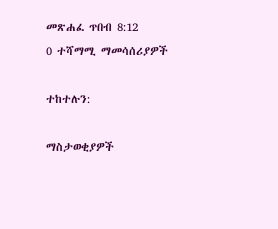መጽሐፈ ጥበብ 8:12
0 ተሻማሚ ማመሳሰሪያዎች

ተከተሉን:

ማስታወቂያዎች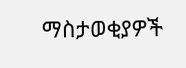ማስታወቂያዎች